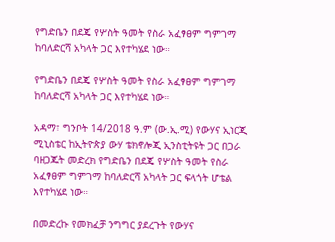የግድቤን በደጄ የሦስት ዓመት የስራ አፈፃፀም ግምገማ ከባለድርሻ አካላት ጋር እየተካሄደ ነው።

የግድቤን በደጄ የሦስት ዓመት የስራ አፈፃፀም ግምገማ ከባለድርሻ አካላት ጋር እየተካሄደ ነው።

አዳማ፣ ግንቦት 14/2018 ዓ.ም (ው.ኢ.ሚ) የውሃና ኢነርጂ ሚኒስቴር ከኢትዮጵያ ውሃ ቴክኖሎጂ ኢንስቲትዩት ጋር በጋራ ባዘጋጁት መድረክ የግድቤን በደጄ የሦስት ዓመት የስራ አፈፃፀም ግምገማ ከባለድርሻ አካላት ጋር ፍላጎት ሆቴል እየተካሄደ ነው።

በመድረኩ የመክፈቻ ንግግር ያደረጉት የውሃና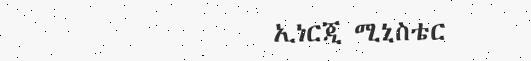ኢነርጂ ሚኒስቴር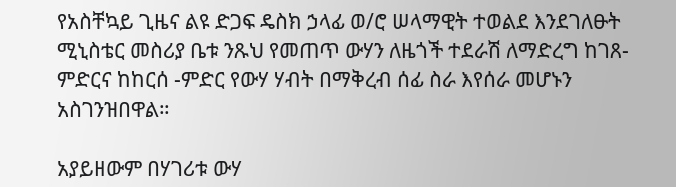የአስቸኳይ ጊዜና ልዩ ድጋፍ ዴስክ ኃላፊ ወ/ሮ ሠላማዊት ተወልደ እንደገለፁት ሚኒስቴር መስሪያ ቤቱ ንጹህ የመጠጥ ውሃን ለዜጎች ተደራሽ ለማድረግ ከገጸ- ምድርና ከከርሰ -ምድር የውሃ ሃብት በማቅረብ ሰፊ ስራ እየሰራ መሆኑን አስገንዝበዋል።

አያይዘውም በሃገሪቱ ውሃ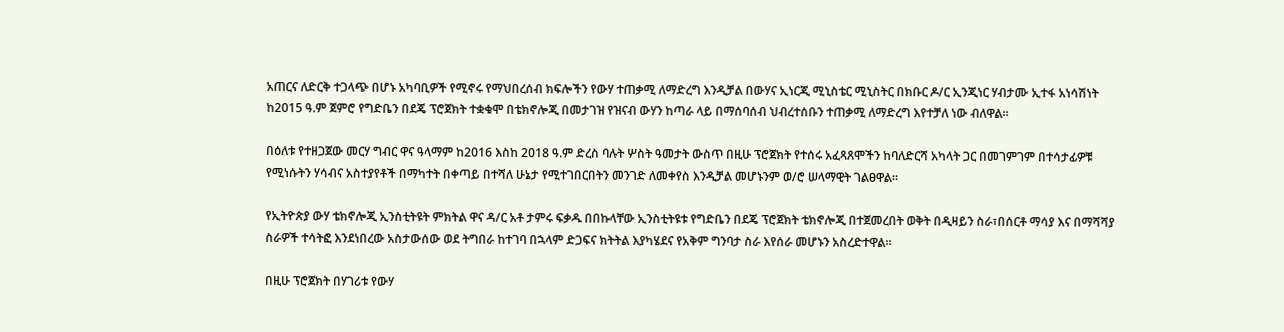አጠርና ለድርቅ ተጋላጭ በሆኑ አካባቢዎች የሚኖሩ የማህበረሰብ ክፍሎችን የውሃ ተጠቃሚ ለማድረግ እንዲቻል በውሃና ኢነርጂ ሚኒስቴር ሚኒስትር በክቡር ዶ/ር ኢንጂነር ሃብታሙ ኢተፋ አነሳሽነት ከ2015 ዓ.ም ጀምሮ የግድቤን በደጄ ፕሮጀክት ተቋቁሞ በቴክኖሎጂ በመታገዝ የዝናብ ውሃን ከጣራ ላይ በማሰባሰብ ህብረተሰቡን ተጠቃሚ ለማድረግ እየተቻለ ነው ብለዋል።

በዕለቱ የተዘጋጀው መርሃ ግብር ዋና ዓላማም ከ2016 እስከ 2018 ዓ.ም ድረስ ባሉት ሦስት ዓመታት ውስጥ በዚሁ ፕሮጀክት የተሰሩ አፈጻጸሞችን ከባለድርሻ አካላት ጋር በመገምገም በተሳታፊዎቹ የሚነሱትን ሃሳብና አስተያየቶች በማካተት በቀጣይ በተሻለ ሁኔታ የሚተገበርበትን መንገድ ለመቀየስ እንዲቻል መሆኑንም ወ/ሮ ሠላማዊት ገልፀዋል።

የኢትዮጵያ ውሃ ቴክኖሎጂ ኢንስቲትዩት ምክትል ዋና ዳ/ር አቶ ታምሩ ፍቃዱ በበኩላቸው ኢንስቲትዩቱ የግድቤን በደጄ ፕሮጀክት ቴክኖሎጂ በተጀመረበት ወቅት በዲዛይን ስራ፣በሰርቶ ማሳያ እና በማሻሻያ ስራዎች ተሳትፎ እንደነበረው አስታውሰው ወደ ትግበራ ከተገባ በኋላም ድጋፍና ክትትል እያካሄደና የአቅም ግንባታ ስራ እየሰራ መሆኑን አስረድተዋል።

በዚሁ ፕሮጀክት በሃገሪቱ የውሃ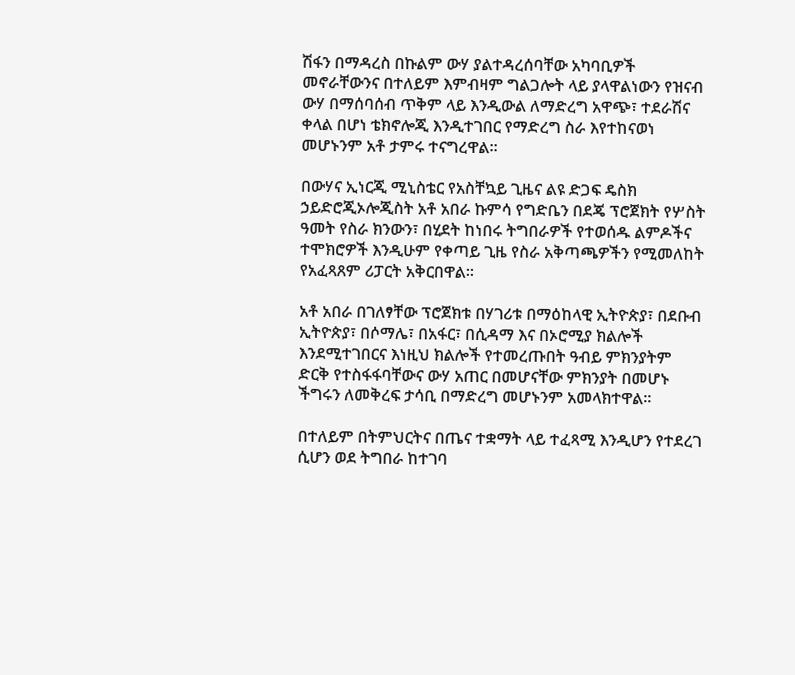ሽፋን በማዳረስ በኩልም ውሃ ያልተዳረሰባቸው አካባቢዎች መኖራቸውንና በተለይም እምብዛም ግልጋሎት ላይ ያላዋልነውን የዝናብ ውሃ በማሰባሰብ ጥቅም ላይ እንዲውል ለማድረግ አዋጭ፣ ተደራሽና ቀላል በሆነ ቴክኖሎጂ እንዲተገበር የማድረግ ስራ እየተከናወነ መሆኑንም አቶ ታምሩ ተናግረዋል።

በውሃና ኢነርጂ ሚኒስቴር የአስቸኳይ ጊዜና ልዩ ድጋፍ ዴስክ ኃይድሮጂኦሎጂስት አቶ አበራ ኩምሳ የግድቤን በደጄ ፕሮጀክት የሦስት ዓመት የስራ ክንውን፣ በሂደት ከነበሩ ትግበራዎች የተወሰዱ ልምዶችና ተሞክሮዎች እንዲሁም የቀጣይ ጊዜ የስራ አቅጣጫዎችን የሚመለከት የአፈጻጸም ሪፓርት አቅርበዋል።

አቶ አበራ በገለፃቸው ፕሮጀክቱ በሃገሪቱ በማዕከላዊ ኢትዮጵያ፣ በደቡብ ኢትዮጵያ፣ በሶማሌ፣ በአፋር፣ በሲዳማ እና በኦሮሚያ ክልሎች እንደሚተገበርና እነዚህ ክልሎች የተመረጡበት ዓብይ ምክንያትም ድርቅ የተስፋፋባቸውና ውሃ አጠር በመሆናቸው ምክንያት በመሆኑ ችግሩን ለመቅረፍ ታሳቢ በማድረግ መሆኑንም አመላክተዋል።

በተለይም በትምህርትና በጤና ተቋማት ላይ ተፈጻሚ እንዲሆን የተደረገ ሲሆን ወደ ትግበራ ከተገባ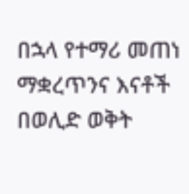በኋላ የተማሪ መጠነ ማቋረጥንና እናቶች በወሊድ ወቅት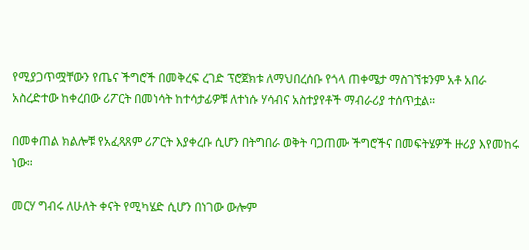የሚያጋጥሟቸውን የጤና ችግሮች በመቅረፍ ረገድ ፕሮጀክቱ ለማህበረሰቡ የጎላ ጠቀሜታ ማስገኘቱንም አቶ አበራ አስረድተው ከቀረበው ሪፖርት በመነሳት ከተሳታፊዎቹ ለተነሱ ሃሳብና አስተያየቶች ማብራሪያ ተሰጥቷል።

በመቀጠል ክልሎቹ የአፈጻጸም ሪፖርት እያቀረቡ ሲሆን በትግበራ ወቅት ባጋጠሙ ችግሮችና በመፍትሄዎች ዙሪያ እየመከሩ ነው።

መርሃ ግብሩ ለሁለት ቀናት የሚካሄድ ሲሆን በነገው ውሎም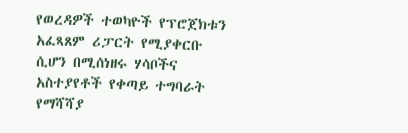የወረዳዎች ተወካዮች የፕሮጀክቱን አፈጻጸም ሪፓርት የሚያቀርቡ ሲሆን በሚሰነዘሩ ሃሳቦችና አስተያየቶች የቀጣይ ተግባራት የማሻሻያ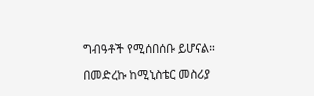ግብዓቶች የሚሰበሰቡ ይሆናል።

በመድረኩ ከሚኒስቴር መስሪያ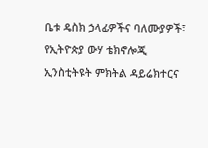ቤቱ ዴስክ ኃላፊዎችና ባለሙያዎች፣ የኢትዮጵያ ውሃ ቴክኖሎጂ ኢንስቲትዩት ምክትል ዳይሬክተርና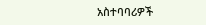አስተባባሪዎች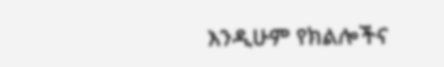እንዲሁም የክልሎችና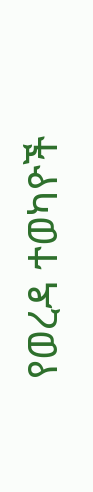የወረዳ ተወካዮች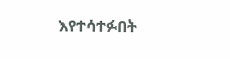እየተሳተፉበት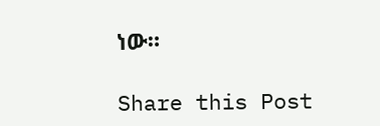ነው።

Share this Post